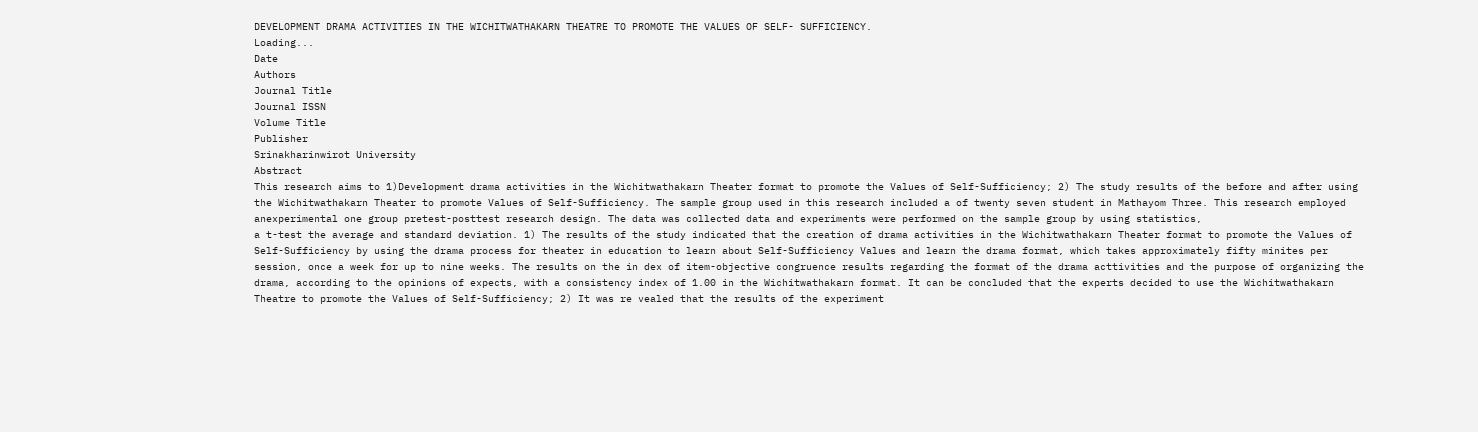DEVELOPMENT DRAMA ACTIVITIES IN THE WICHITWATHAKARN THEATRE TO PROMOTE THE VALUES OF SELF- SUFFICIENCY.
Loading...
Date
Authors
Journal Title
Journal ISSN
Volume Title
Publisher
Srinakharinwirot University
Abstract
This research aims to 1)Development drama activities in the Wichitwathakarn Theater format to promote the Values of Self-Sufficiency; 2) The study results of the before and after using the Wichitwathakarn Theater to promote Values of Self-Sufficiency. The sample group used in this research included a of twenty seven student in Mathayom Three. This research employed anexperimental one group pretest-posttest research design. The data was collected data and experiments were performed on the sample group by using statistics,
a t-test the average and standard deviation. 1) The results of the study indicated that the creation of drama activities in the Wichitwathakarn Theater format to promote the Values of Self-Sufficiency by using the drama process for theater in education to learn about Self-Sufficiency Values and learn the drama format, which takes approximately fifty minites per session, once a week for up to nine weeks. The results on the in dex of item-objective congruence results regarding the format of the drama acttivities and the purpose of organizing the drama, according to the opinions of expects, with a consistency index of 1.00 in the Wichitwathakarn format. It can be concluded that the experts decided to use the Wichitwathakarn Theatre to promote the Values of Self-Sufficiency; 2) It was re vealed that the results of the experiment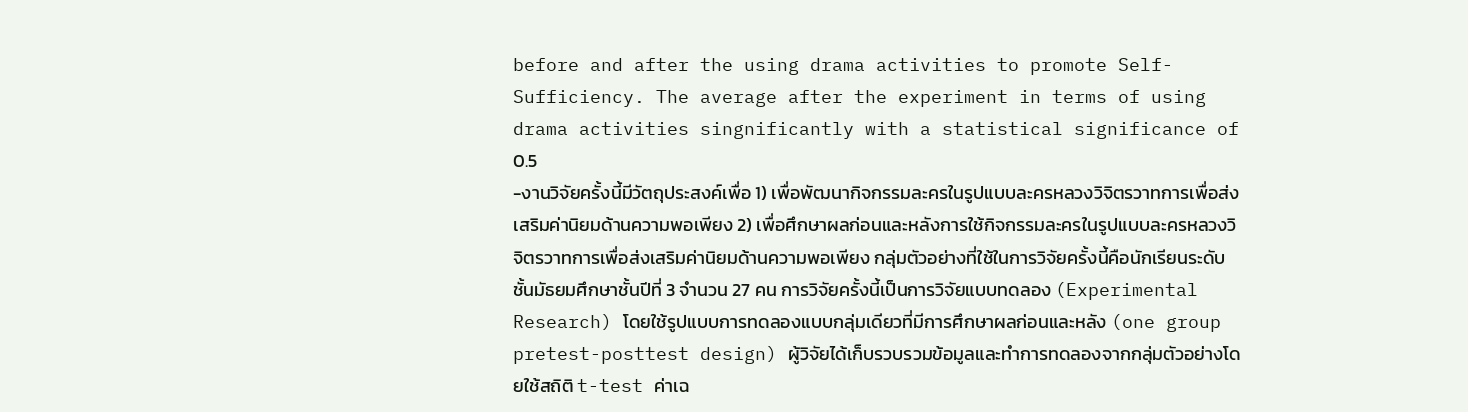before and after the using drama activities to promote Self-Sufficiency. The average after the experiment in terms of using drama activities singnificantly with a statistical significance of 0.5
-งานวิจัยครั้งนี้มีวัตถุประสงค์เพื่อ 1) เพื่อพัฒนากิจกรรมละครในรูปแบบละครหลวงวิจิตรวาทการเพื่อส่งเสริมค่านิยมด้านความพอเพียง 2) เพื่อศึกษาผลก่อนและหลังการใช้กิจกรรมละครในรูปแบบละครหลวงวิจิตรวาทการเพื่อส่งเสริมค่านิยมด้านความพอเพียง กลุ่มตัวอย่างที่ใช้ในการวิจัยครั้งนี้คือนักเรียนระดับชั้นมัธยมศึกษาชั้นปีที่ 3 จำนวน 27 คน การวิจัยครั้งนี้เป็นการวิจัยแบบทดลอง (Experimental Research) โดยใช้รูปแบบการทดลองแบบกลุ่มเดียวที่มีการศึกษาผลก่อนและหลัง (one group pretest-posttest design) ผู้วิจัยได้เก็บรวบรวมข้อมูลและทำการทดลองจากกลุ่มตัวอย่างโดยใช้สถิติ t-test ค่าเฉ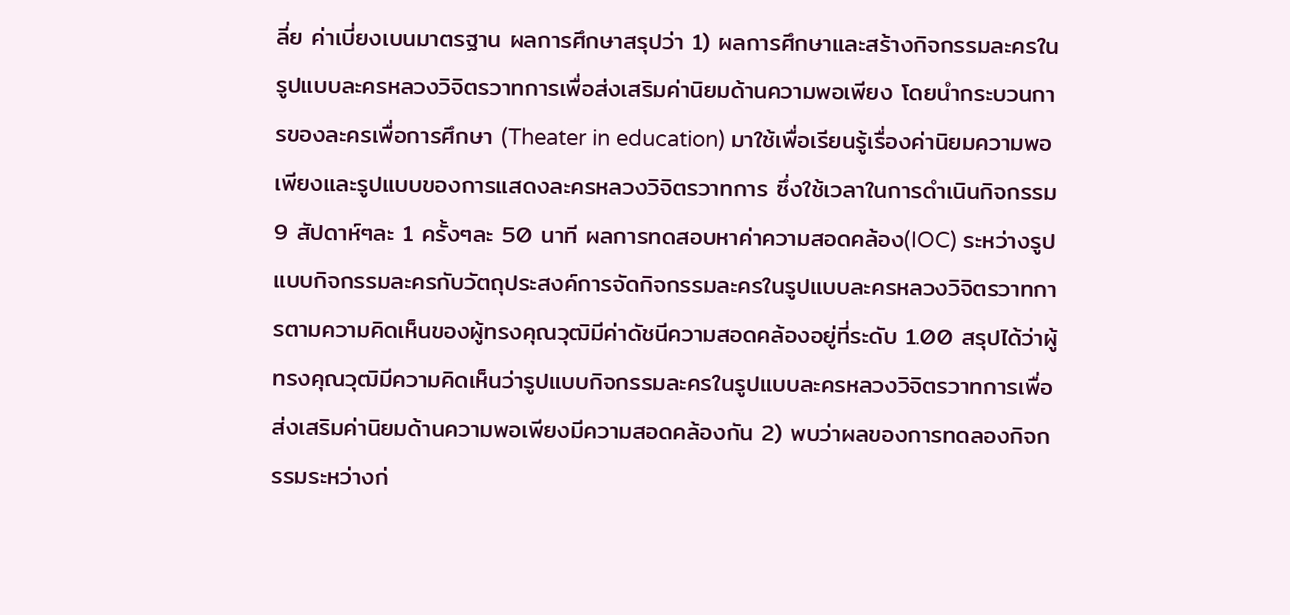ลี่ย ค่าเบี่ยงเบนมาตรฐาน ผลการศึกษาสรุปว่า 1) ผลการศึกษาและสร้างกิจกรรมละครในรูปแบบละครหลวงวิจิตรวาทการเพื่อส่งเสริมค่านิยมด้านความพอเพียง โดยนำกระบวนการของละครเพื่อการศึกษา (Theater in education) มาใช้เพื่อเรียนรู้เรื่องค่านิยมความพอเพียงและรูปแบบของการแสดงละครหลวงวิจิตรวาทการ ซึ่งใช้เวลาในการดำเนินกิจกรรม 9 สัปดาห์ๆละ 1 ครั้งๆละ 50 นาที ผลการทดสอบหาค่าความสอดคล้อง(IOC) ระหว่างรูปแบบกิจกรรมละครกับวัตถุประสงค์การจัดกิจกรรมละครในรูปแบบละครหลวงวิจิตรวาทการตามความคิดเห็นของผู้ทรงคุณวุฒิมีค่าดัชนีความสอดคล้องอยู่ที่ระดับ 1.00 สรุปได้ว่าผู้ทรงคุณวุฒิมีความคิดเห็นว่ารูปแบบกิจกรรมละครในรูปแบบละครหลวงวิจิตรวาทการเพื่อส่งเสริมค่านิยมด้านความพอเพียงมีความสอดคล้องกัน 2) พบว่าผลของการทดลองกิจกรรมระหว่างก่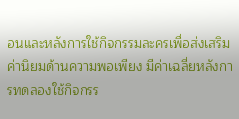อนและหลังการใช้กิจกรรมละครเพื่อส่งเสริมค่านิยมด้านความพอเพียง มีค่าเฉลี่ยหลังการทดลองใช้กิจกรร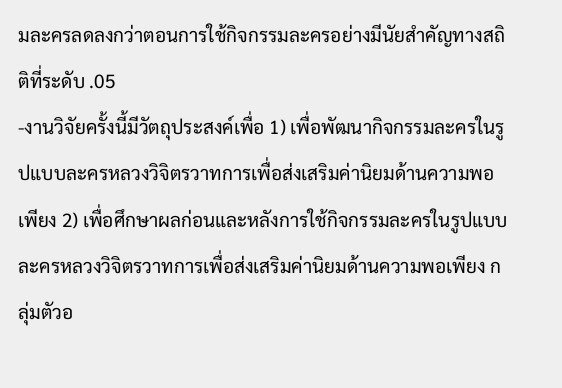มละครลดลงกว่าตอนการใช้กิจกรรมละครอย่างมีนัยสำคัญทางสถิติที่ระดับ .05
-งานวิจัยครั้งนี้มีวัตถุประสงค์เพื่อ 1) เพื่อพัฒนากิจกรรมละครในรูปแบบละครหลวงวิจิตรวาทการเพื่อส่งเสริมค่านิยมด้านความพอเพียง 2) เพื่อศึกษาผลก่อนและหลังการใช้กิจกรรมละครในรูปแบบละครหลวงวิจิตรวาทการเพื่อส่งเสริมค่านิยมด้านความพอเพียง กลุ่มตัวอ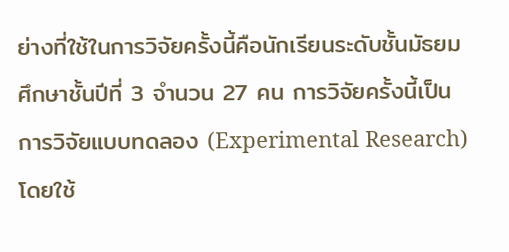ย่างที่ใช้ในการวิจัยครั้งนี้คือนักเรียนระดับชั้นมัธยมศึกษาชั้นปีที่ 3 จำนวน 27 คน การวิจัยครั้งนี้เป็นการวิจัยแบบทดลอง (Experimental Research) โดยใช้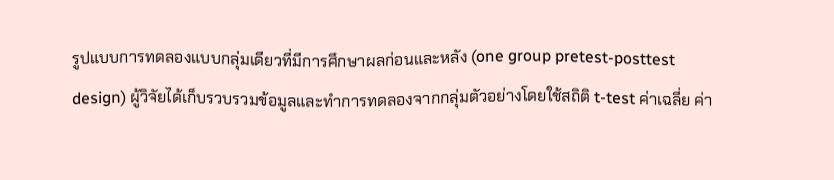รูปแบบการทดลองแบบกลุ่มเดียวที่มีการศึกษาผลก่อนและหลัง (one group pretest-posttest design) ผู้วิจัยได้เก็บรวบรวมข้อมูลและทำการทดลองจากกลุ่มตัวอย่างโดยใช้สถิติ t-test ค่าเฉลี่ย ค่า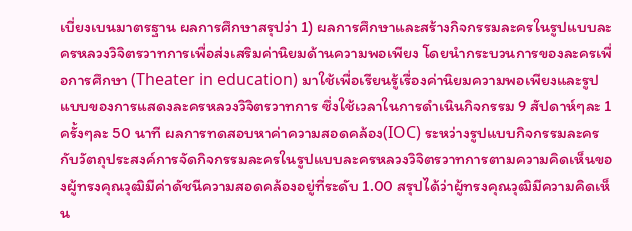เบี่ยงเบนมาตรฐาน ผลการศึกษาสรุปว่า 1) ผลการศึกษาและสร้างกิจกรรมละครในรูปแบบละครหลวงวิจิตรวาทการเพื่อส่งเสริมค่านิยมด้านความพอเพียง โดยนำกระบวนการของละครเพื่อการศึกษา (Theater in education) มาใช้เพื่อเรียนรู้เรื่องค่านิยมความพอเพียงและรูปแบบของการแสดงละครหลวงวิจิตรวาทการ ซึ่งใช้เวลาในการดำเนินกิจกรรม 9 สัปดาห์ๆละ 1 ครั้งๆละ 50 นาที ผลการทดสอบหาค่าความสอดคล้อง(IOC) ระหว่างรูปแบบกิจกรรมละครกับวัตถุประสงค์การจัดกิจกรรมละครในรูปแบบละครหลวงวิจิตรวาทการตามความคิดเห็นของผู้ทรงคุณวุฒิมีค่าดัชนีความสอดคล้องอยู่ที่ระดับ 1.00 สรุปได้ว่าผู้ทรงคุณวุฒิมีความคิดเห็น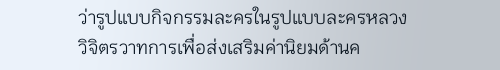ว่ารูปแบบกิจกรรมละครในรูปแบบละครหลวงวิจิตรวาทการเพื่อส่งเสริมค่านิยมด้านค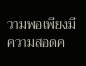วามพอเพียงมีความสอดค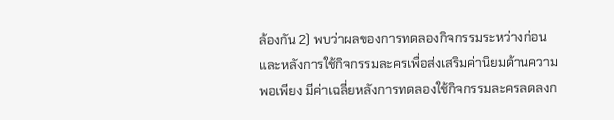ล้องกัน 2) พบว่าผลของการทดลองกิจกรรมระหว่างก่อนและหลังการใช้กิจกรรมละครเพื่อส่งเสริมค่านิยมด้านความพอเพียง มีค่าเฉลี่ยหลังการทดลองใช้กิจกรรมละครลดลงก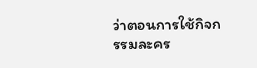ว่าตอนการใช้กิจกรรมละคร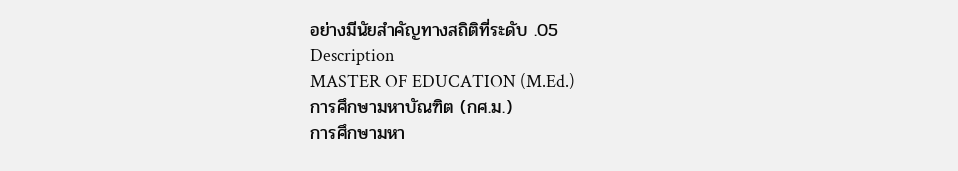อย่างมีนัยสำคัญทางสถิติที่ระดับ .05
Description
MASTER OF EDUCATION (M.Ed.)
การศึกษามหาบัณฑิต (กศ.ม.)
การศึกษามหา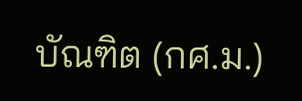บัณฑิต (กศ.ม.)